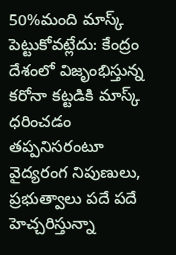50%మంది మాస్క్ పెట్టుకోవట్లేదు: కేంద్రం
దేశంలో విజృంభిస్తున్న కరోనా కట్టడికి మాస్క్ ధరించడం తప్పనిసరంటూ వైద్యరంగ నిపుణులు, ప్రభుత్వాలు పదే పదే హెచ్చరిస్తున్నా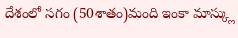దేశంలో సగం (50శాతం)మంది ఇంకా మాస్క్లు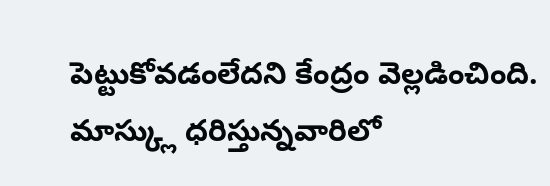పెట్టుకోవడంలేదని కేంద్రం వెల్లడించింది. మాస్క్లు ధరిస్తున్నవారిలో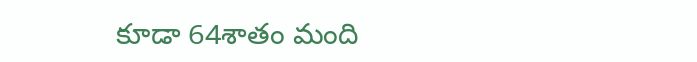కూడా 64శాతం మంది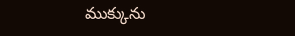ముక్కును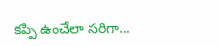కప్పి ఉంచేలా సరిగా...